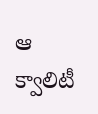ఆ క్వాలిటీ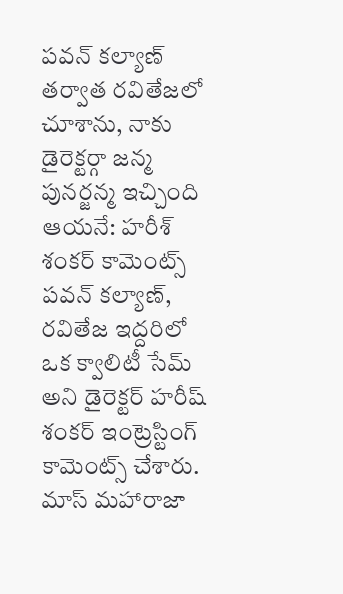పవన్ కల్యాణ్ తర్వాత రవితేజలో చూశాను, నాకు డైరెక్టర్గా జన్మ పునర్జన్మ ఇచ్చింది ఆయనే: హరీశ్ శంకర్ కామెంట్స్
పవన్ కల్యాణ్, రవితేజ ఇద్దరిలో ఒక క్వాలిటీ సేమ్ అని డైరెక్టర్ హరీష్ శంకర్ ఇంట్రెస్టింగ్ కామెంట్స్ చేశారు. మాస్ మహారాజా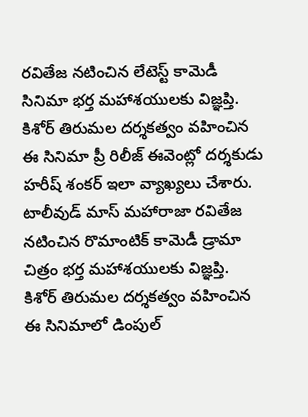రవితేజ నటించిన లేటెస్ట్ కామెడీ సినిమా భర్త మహాశయులకు విజ్ఞప్తి. కిశోర్ తిరుమల దర్శకత్వం వహించిన ఈ సినిమా ప్రీ రిలీజ్ ఈవెంట్లో దర్శకుడు హరీష్ శంకర్ ఇలా వ్యాఖ్యలు చేశారు.
టాలీవుడ్ మాస్ మహారాజా రవితేజ నటించిన రొమాంటిక్ కామెడీ డ్రామా చిత్రం భర్త మహాశయులకు విజ్ఞప్తి. కిశోర్ తిరుమల దర్శకత్వం వహించిన ఈ సినిమాలో డింపుల్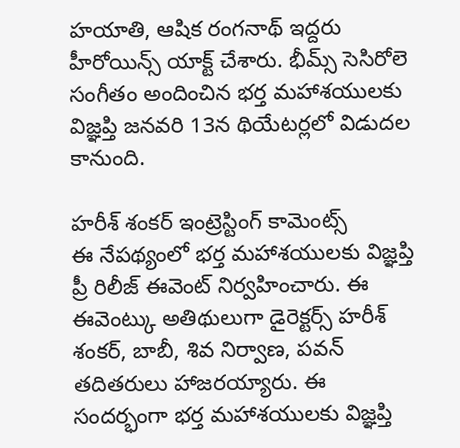హయాతి, ఆషిక రంగనాథ్ ఇద్దరు హీరోయిన్స్ యాక్ట్ చేశారు. భీమ్స్ సెసిరోలె సంగీతం అందించిన భర్త మహాశయులకు విజ్ఞప్తి జనవరి 13న థియేటర్లలో విడుదల కానుంది.

హరీశ్ శంకర్ ఇంట్రెస్టింగ్ కామెంట్స్
ఈ నేపథ్యంలో భర్త మహాశయులకు విజ్ఞప్తి ప్రీ రిలీజ్ ఈవెంట్ నిర్వహించారు. ఈ ఈవెంట్కు అతిథులుగా డైరెక్టర్స్ హరీశ్ శంకర్, బాబీ, శివ నిర్వాణ, పవన్ తదితరులు హాజరయ్యారు. ఈ సందర్భంగా భర్త మహాశయులకు విజ్ఞప్తి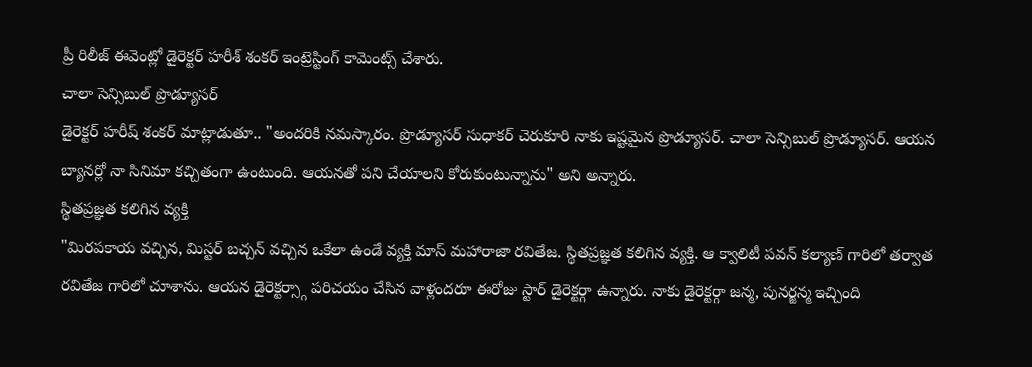ప్రీ రిలీజ్ ఈవెంట్లో డైరెక్టర్ హరీశ్ శంకర్ ఇంట్రెస్టింగ్ కామెంట్స్ చేశారు.
చాలా సెన్సిబుల్ ప్రొడ్యూసర్
డైరెక్టర్ హరీష్ శంకర్ మాట్లాడుతూ.. "అందరికి నమస్కారం. ప్రొడ్యూసర్ సుధాకర్ చెరుకూరి నాకు ఇష్టమైన ప్రొడ్యూసర్. చాలా సెన్సిబుల్ ప్రొడ్యూసర్. ఆయన బ్యానర్లో నా సినిమా కచ్చితంగా ఉంటుంది. ఆయనతో పని చేయాలని కోరుకుంటున్నాను" అని అన్నారు.
స్థితప్రజ్ఞత కలిగిన వ్యక్తి
"మిరపకాయ వచ్చిన, మిస్టర్ బచ్చన్ వచ్చిన ఒకేలా ఉండే వ్యక్తి మాస్ మహారాజా రవితేజ. స్థితప్రజ్ఞత కలిగిన వ్యక్తి. ఆ క్వాలిటీ పవన్ కల్యాణ్ గారిలో తర్వాత రవితేజ గారిలో చూశాను. ఆయన డైరెక్టర్స్గా పరిచయం చేసిన వాళ్లందరూ ఈరోజు స్టార్ డైరెక్టర్గా ఉన్నారు. నాకు డైరెక్టర్గా జన్మ, పునర్జన్మ ఇచ్చింది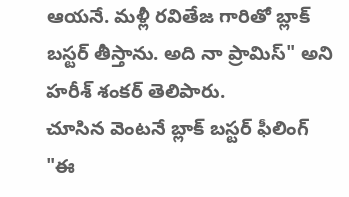ఆయనే. మళ్లీ రవితేజ గారితో బ్లాక్ బస్టర్ తీస్తాను. అది నా ప్రామిస్" అని హరీశ్ శంకర్ తెలిపారు.
చూసిన వెంటనే బ్లాక్ బస్టర్ ఫీలింగ్
"ఈ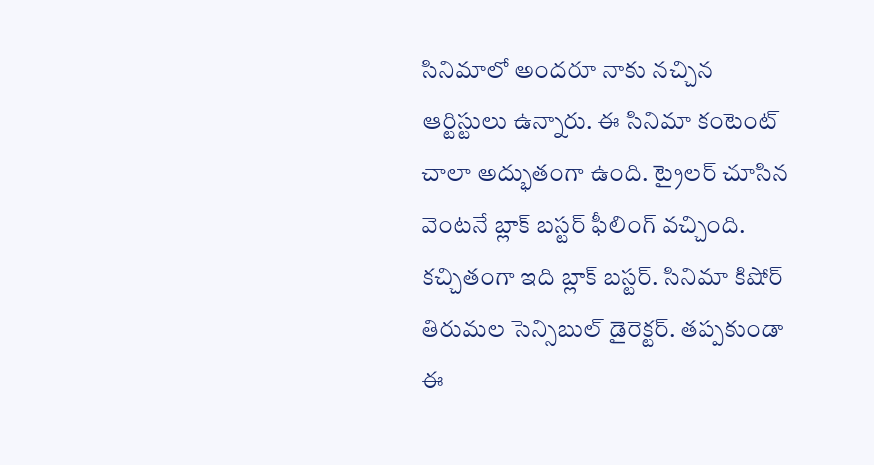సినిమాలో అందరూ నాకు నచ్చిన ఆర్టిస్టులు ఉన్నారు. ఈ సినిమా కంటెంట్ చాలా అద్భుతంగా ఉంది. ట్రైలర్ చూసిన వెంటనే బ్లాక్ బస్టర్ ఫీలింగ్ వచ్చింది. కచ్చితంగా ఇది బ్లాక్ బస్టర్. సినిమా కిషోర్ తిరుమల సెన్సిబుల్ డైరెక్టర్. తప్పకుండా ఈ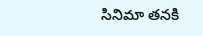సినిమా తనకి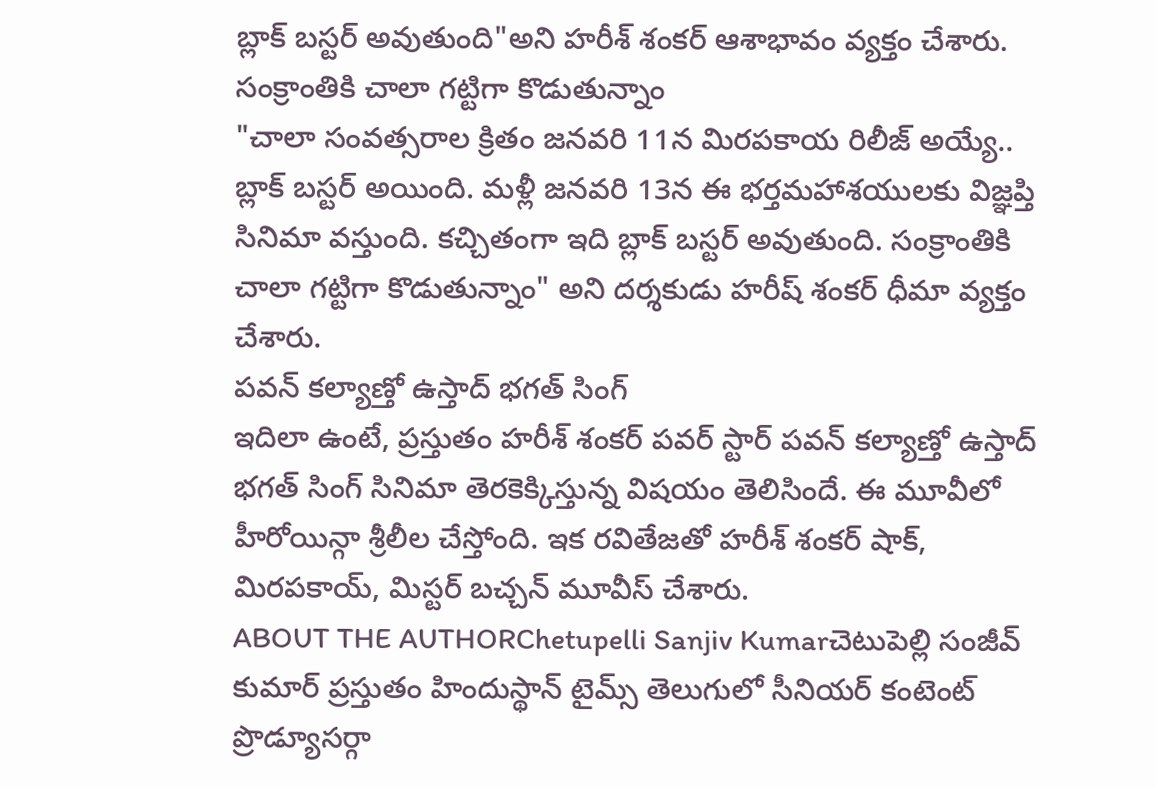బ్లాక్ బస్టర్ అవుతుంది"అని హరీశ్ శంకర్ ఆశాభావం వ్యక్తం చేశారు.
సంక్రాంతికి చాలా గట్టిగా కొడుతున్నాం
"చాలా సంవత్సరాల క్రితం జనవరి 11న మిరపకాయ రిలీజ్ అయ్యే.. బ్లాక్ బస్టర్ అయింది. మళ్లీ జనవరి 13న ఈ భర్తమహాశయులకు విజ్ఞప్తి సినిమా వస్తుంది. కచ్చితంగా ఇది బ్లాక్ బస్టర్ అవుతుంది. సంక్రాంతికి చాలా గట్టిగా కొడుతున్నాం" అని దర్శకుడు హరీష్ శంకర్ ధీమా వ్యక్తం చేశారు.
పవన్ కల్యాణ్తో ఉస్తాద్ భగత్ సింగ్
ఇదిలా ఉంటే, ప్రస్తుతం హరీశ్ శంకర్ పవర్ స్టార్ పవన్ కల్యాణ్తో ఉస్తాద్ భగత్ సింగ్ సినిమా తెరకెక్కిస్తున్న విషయం తెలిసిందే. ఈ మూవీలో హీరోయిన్గా శ్రీలీల చేస్తోంది. ఇక రవితేజతో హరీశ్ శంకర్ షాక్, మిరపకాయ్, మిస్టర్ బచ్చన్ మూవీస్ చేశారు.
ABOUT THE AUTHORChetupelli Sanjiv Kumarచెటుపెల్లి సంజీవ్ కుమార్ ప్రస్తుతం హిందుస్థాన్ టైమ్స్ తెలుగులో సీనియర్ కంటెంట్ ప్రొడ్యూసర్గా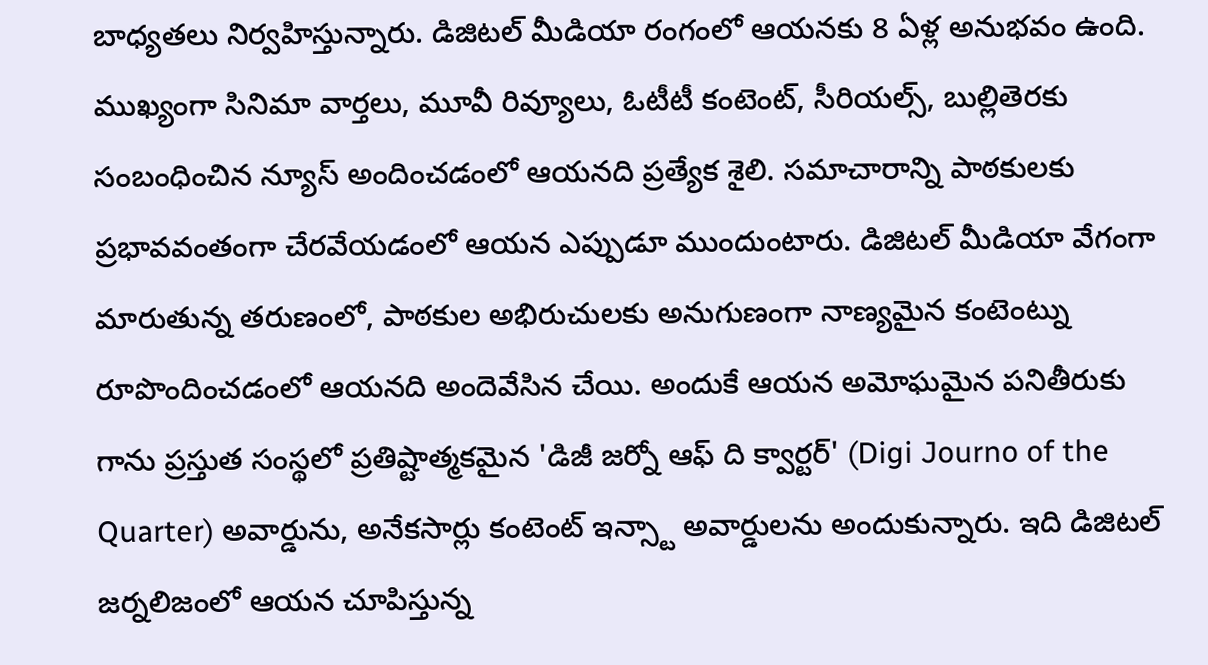బాధ్యతలు నిర్వహిస్తున్నారు. డిజిటల్ మీడియా రంగంలో ఆయనకు 8 ఏళ్ల అనుభవం ఉంది. ముఖ్యంగా సినిమా వార్తలు, మూవీ రివ్యూలు, ఓటీటీ కంటెంట్, సీరియల్స్, బుల్లితెరకు సంబంధించిన న్యూస్ అందించడంలో ఆయనది ప్రత్యేక శైలి. సమాచారాన్ని పాఠకులకు ప్రభావవంతంగా చేరవేయడంలో ఆయన ఎప్పుడూ ముందుంటారు. డిజిటల్ మీడియా వేగంగా మారుతున్న తరుణంలో, పాఠకుల అభిరుచులకు అనుగుణంగా నాణ్యమైన కంటెంట్ను రూపొందించడంలో ఆయనది అందెవేసిన చేయి. అందుకే ఆయన అమోఘమైన పనితీరుకు గాను ప్రస్తుత సంస్థలో ప్రతిష్టాత్మకమైన 'డిజీ జర్నో ఆఫ్ ది క్వార్టర్' (Digi Journo of the Quarter) అవార్డును, అనేకసార్లు కంటెంట్ ఇన్స్టా అవార్డులను అందుకున్నారు. ఇది డిజిటల్ జర్నలిజంలో ఆయన చూపిస్తున్న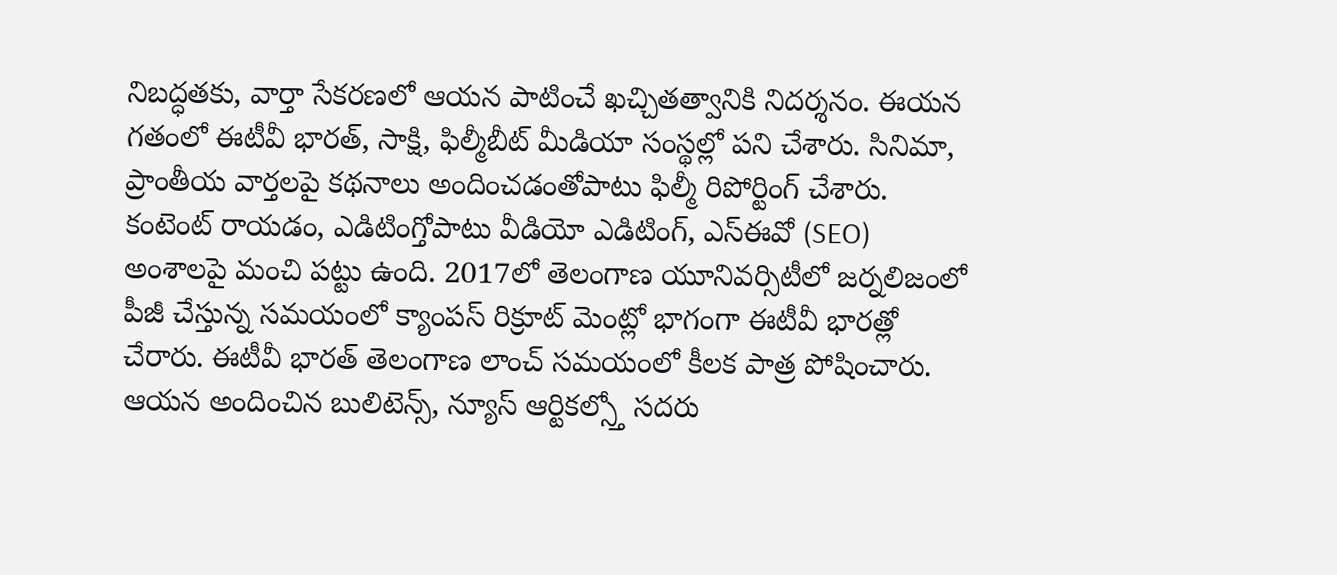నిబద్ధతకు, వార్తా సేకరణలో ఆయన పాటించే ఖచ్చితత్వానికి నిదర్శనం. ఈయన గతంలో ఈటీవీ భారత్, సాక్షి, ఫిల్మీబీట్ మీడియా సంస్థల్లో పని చేశారు. సినిమా, ప్రాంతీయ వార్తలపై కథనాలు అందించడంతోపాటు ఫిల్మీ రిపోర్టింగ్ చేశారు. కంటెంట్ రాయడం, ఎడిటింగ్తోపాటు వీడియో ఎడిటింగ్, ఎస్ఈవో (SEO) అంశాలపై మంచి పట్టు ఉంది. 2017లో తెలంగాణ యూనివర్సిటీలో జర్నలిజంలో పీజీ చేస్తున్న సమయంలో క్యాంపస్ రిక్రూట్ మెంట్లో భాగంగా ఈటీవీ భారత్లో చేరారు. ఈటీవీ భారత్ తెలంగాణ లాంచ్ సమయంలో కీలక పాత్ర పోషించారు. ఆయన అందించిన బులిటెన్స్, న్యూస్ ఆర్టికల్స్తో సదరు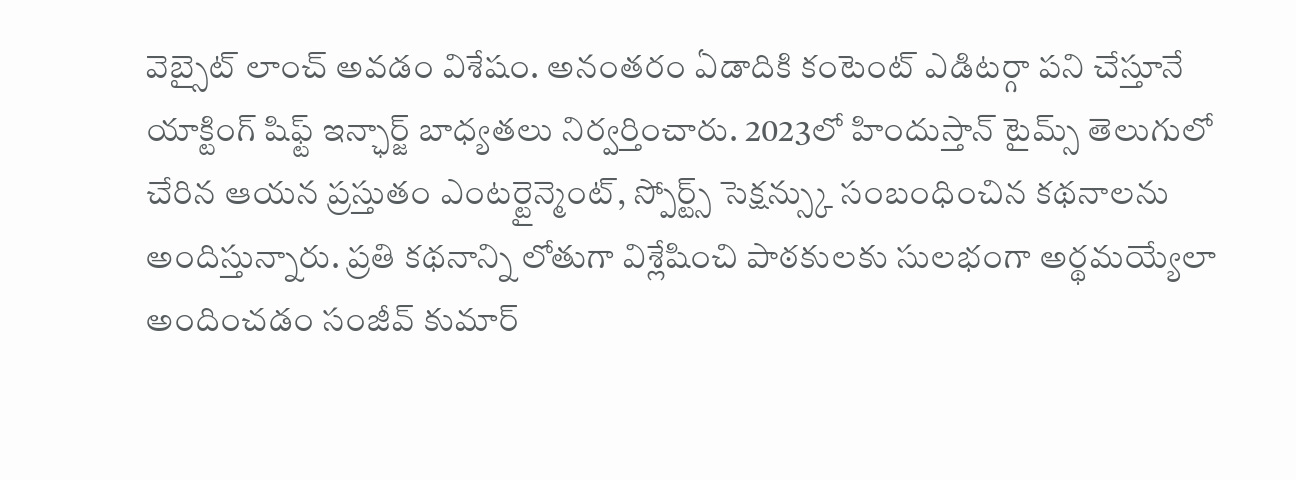వెబ్సైట్ లాంచ్ అవడం విశేషం. అనంతరం ఏడాదికి కంటెంట్ ఎడిటర్గా పని చేస్తూనే యాక్టింగ్ షిఫ్ట్ ఇన్ఛార్జ్ బాధ్యతలు నిర్వర్తించారు. 2023లో హిందుస్తాన్ టైమ్స్ తెలుగులో చేరిన ఆయన ప్రస్తుతం ఎంటర్టైన్మెంట్, స్పోర్ట్స్ సెక్షన్స్కు సంబంధించిన కథనాలను అందిస్తున్నారు. ప్రతి కథనాన్ని లోతుగా విశ్లేషించి పాఠకులకు సులభంగా అర్థమయ్యేలా అందించడం సంజీవ్ కుమార్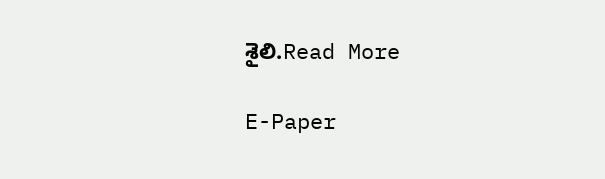శైలి.Read More

E-Paper